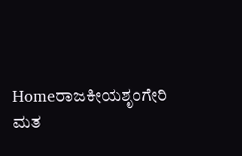Homeರಾಜಕೀಯಶೃಂಗೇರಿ ಮತ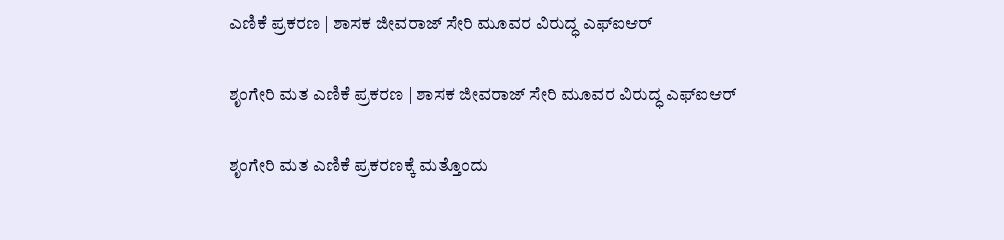ಎಣಿಕೆ ಪ್ರಕರಣ | ಶಾಸಕ ಜೀವರಾಜ್ ಸೇರಿ ಮೂವರ ವಿರುದ್ಧ ಎಫ್ಐಆರ್

ಶೃಂಗೇರಿ ಮತ ಎಣಿಕೆ ಪ್ರಕರಣ | ಶಾಸಕ ಜೀವರಾಜ್ ಸೇರಿ ಮೂವರ ವಿರುದ್ಧ ಎಫ್ಐಆರ್

ಶೃಂಗೇರಿ ಮತ ಎಣಿಕೆ ಪ್ರಕರಣಕ್ಕೆ ಮತ್ತೊಂದು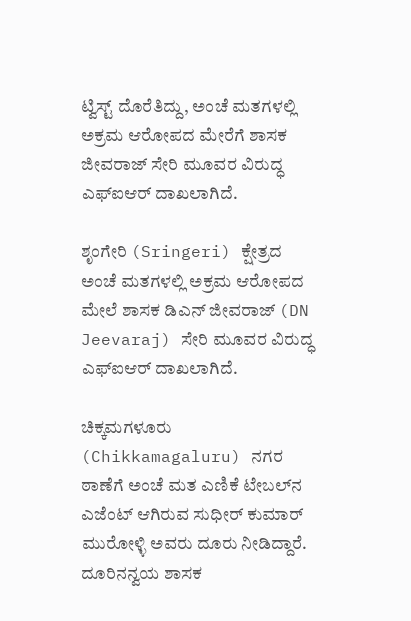ಟ್ವಿಸ್ಟ್ ದೊರೆತಿದ್ದು, ಅಂಚೆ ಮತಗಳಲ್ಲಿ ಅಕ್ರಮ ಆರೋಪದ ಮೇರೆಗೆ ಶಾಸಕ ಜೀವರಾಜ್ ಸೇರಿ ಮೂವರ ವಿರುದ್ಧ ಎಫ್ಐಆರ್ ದಾಖಲಾಗಿದೆ.

ಶೃಂಗೇರಿ (Sringeri) ಕ್ಷೇತ್ರದ ಅಂಚೆ ಮತಗಳಲ್ಲಿ ಅಕ್ರಮ ಆರೋಪದ ಮೇಲೆ ಶಾಸಕ ಡಿಎನ್ ಜೀವರಾಜ್ (DN Jeevaraj) ಸೇರಿ ಮೂವರ ವಿರುದ್ಧ ಎಫ್‌ಐಆರ್ ದಾಖಲಾಗಿದೆ.

ಚಿಕ್ಕಮಗಳೂರು (Chikkamagaluru) ನಗರ ಠಾಣೆಗೆ ಅಂಚೆ ಮತ ಎಣಿಕೆ ಟೇಬಲ್‌ನ ಎಜೆಂಟ್ ಆಗಿರುವ ಸುಧೀರ್ ಕುಮಾರ್ ಮುರೋಳ್ಳಿ ಅವರು ದೂರು ನೀಡಿದ್ದಾರೆ. ದೂರಿನನ್ವಯ ಶಾಸಕ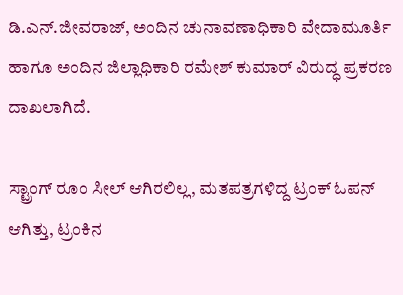ಡಿ.ಎನ್.ಜೀವರಾಜ್, ಅಂದಿನ ಚುನಾವಣಾಧಿಕಾರಿ ವೇದಾಮೂರ್ತಿ ಹಾಗೂ ಅಂದಿನ ಜಿಲ್ಲಾಧಿಕಾರಿ ರಮೇಶ್ ಕುಮಾರ್ ವಿರುದ್ಧ ಪ್ರಕರಣ ದಾಖಲಾಗಿದೆ.

ಸ್ಟ್ರಾಂಗ್ ರೂಂ ಸೀಲ್ ಆಗಿರಲಿಲ್ಲ, ಮತಪತ್ರಗಳಿದ್ದ ಟ್ರಂಕ್ ಓಪನ್ ಆಗಿತ್ತು, ಟ್ರಂಕಿನ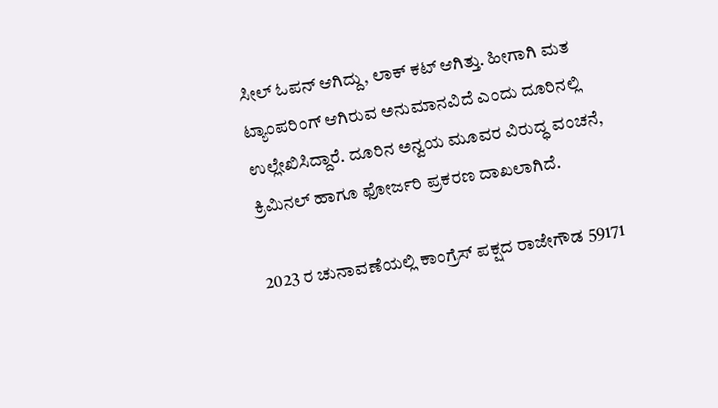ಸೀಲ್ ಓಪನ್ ಆಗಿದ್ದು, ಲಾಕ್ ಕಟ್ ಆಗಿತ್ತು. ಹೀಗಾಗಿ ಮತ ಟ್ಯಾಂಪರಿಂಗ್ ಆಗಿರುವ ಅನುಮಾನವಿದೆ ಎಂದು ದೂರಿನಲ್ಲಿ ಉಲ್ಲೇಖಿಸಿದ್ದಾರೆ. ದೂರಿನ ಅನ್ವಯ ಮೂವರ ವಿರುದ್ಧ ವಂಚನೆ, ಕ್ರಿಮಿನಲ್ ಹಾಗೂ ಫೋರ್ಜರಿ ಪ್ರಕರಣ ದಾಖಲಾಗಿದೆ.

2023 ರ ಚುನಾವಣೆಯಲ್ಲಿ ಕಾಂಗ್ರೆಸ್ ಪಕ್ಷದ ರಾಜೇಗೌಡ 59171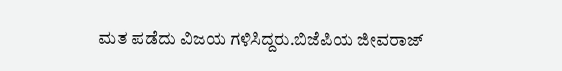ಮತ ಪಡೆದು ವಿಜಯ ಗಳಿಸಿದ್ದರು.ಬಿಜೆಪಿಯ ಜೀವರಾಜ್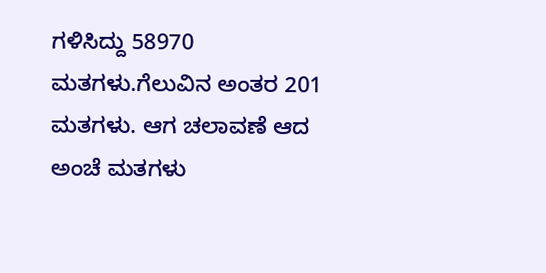ಗಳಿಸಿದ್ದು 58970 ಮತಗಳು.ಗೆಲುವಿನ ಅಂತರ 201 ಮತಗಳು. ಆಗ ಚಲಾವಣೆ ಆದ ಅಂಚೆ ಮತಗಳು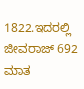1822.ಇದರಲ್ಲಿ ಜೀವರಾಜ್ 692 ಮಾತ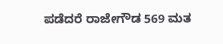ಪಡೆದರೆ ರಾಜೇಗೌಡ 569 ಮತ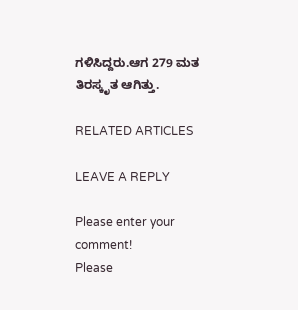ಗಳಿಸಿದ್ದರು.ಆಗ 279 ಮತ ತಿರಸ್ಕೃತ ಆಗಿತ್ತು.

RELATED ARTICLES

LEAVE A REPLY

Please enter your comment!
Please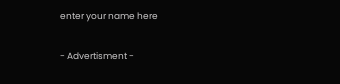enter your name here

- Advertisment -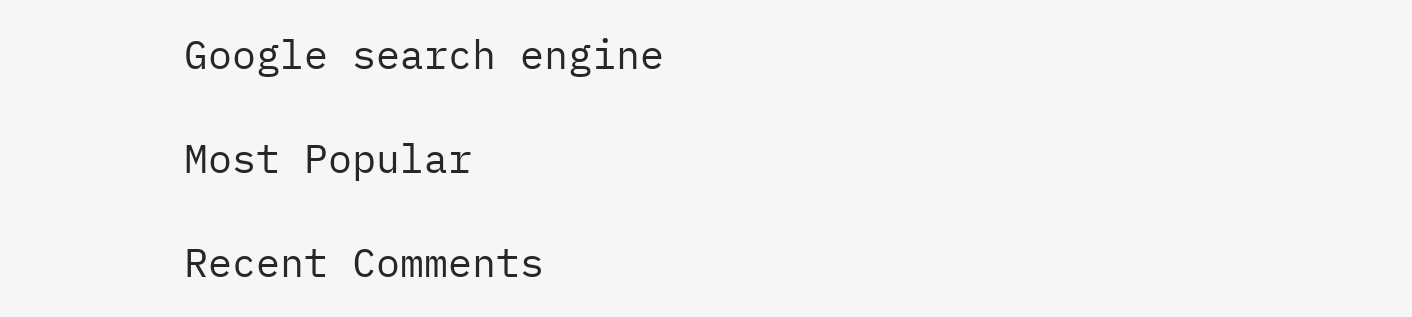Google search engine

Most Popular

Recent Comments